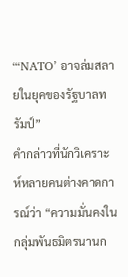“‘NATO’ อาจล่มสลายในยุคของรัฐบาลทรัมป์”
คำกล่าวที่นักวิเคราะห์หลายคนต่างคาดการณ์ว่า “ความมั่นคงในกลุ่มพันธมิตรนานก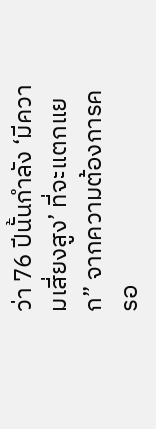ว่า 76 ปีนั้นกำลัง ‘มีความเสี่ยงสูง’ ที่จะแตกแยก” จากความต้องการครอ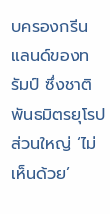บครองกรีนแลนด์ของทรัมป์ ซึ่งชาติพันธมิตรยุโรปส่วนใหญ่ ‘ไม่เห็นด้วย’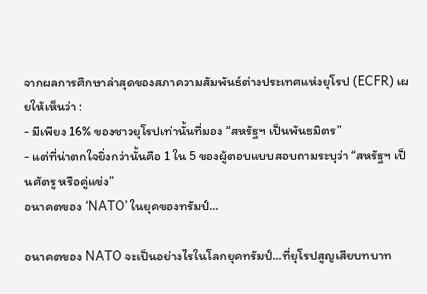จากผลการศึกษาล่าสุดของสภาความสัมพันธ์ต่างประเทศแห่งยุโรป (ECFR) เผยให้เห็นว่า :
- มีเพียง 16% ของชาวยุโรปเท่านั้นที่มอง “สหรัฐฯ เป็นพันธมิตร”
- แต่ที่น่าตกใจยิ่งกว่านั้นคือ 1 ใน 5 ของผู้ตอบแบบสอบถามระบุว่า “สหรัฐฯ เป็นศัตรู หรือคู่แข่ง”
อนาคตของ ‘NATO’ ในยุคของทรัมป์...

อนาคตของ NATO จะเป็นอย่างไรในโลกยุคทรัมป์...ที่ยุโรปสูญเสียบทบาท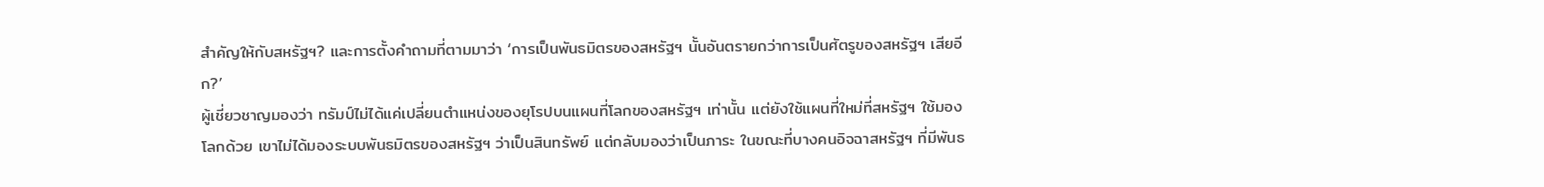สำคัญให้กับสหรัฐฯ? และการตั้งคำถามที่ตามมาว่า ‘การเป็นพันธมิตรของสหรัฐฯ นั้นอันตรายกว่าการเป็นศัตรูของสหรัฐฯ เสียอีก?’
ผู้เชี่ยวชาญมองว่า ทรัมป์ไม่ได้แค่เปลี่ยนตำแหน่งของยุโรปบนแผนที่โลกของสหรัฐฯ เท่านั้น แต่ยังใช้แผนที่ใหม่ที่สหรัฐฯ ใช้มองโลกด้วย เขาไม่ได้มองระบบพันธมิตรของสหรัฐฯ ว่าเป็นสินทรัพย์ แต่กลับมองว่าเป็นภาระ ในขณะที่บางคนอิจฉาสหรัฐฯ ที่มีพันธ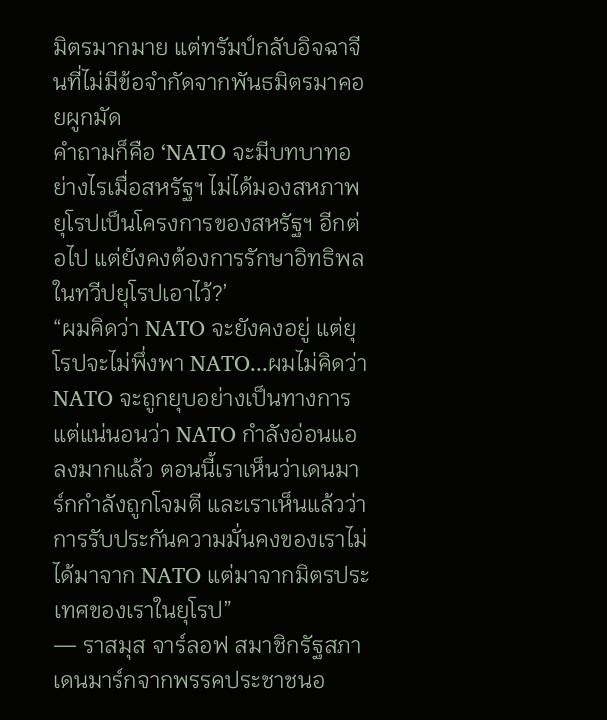มิตรมากมาย แต่ทรัมป์กลับอิจฉาจีนที่ไม่มีข้อจำกัดจากพันธมิตรมาคอยผูกมัด
คำถามก็คือ ‘NATO จะมีบทบาทอย่างไรเมื่อสหรัฐฯ ไม่ได้มองสหภาพยุโรปเป็นโครงการของสหรัฐฯ อีกต่อไป แต่ยังคงต้องการรักษาอิทธิพลในทวีปยุโรปเอาไว้?’
“ผมคิดว่า NATO จะยังคงอยู่ แต่ยุโรปจะไม่พึ่งพา NATO...ผมไม่คิดว่า NATO จะถูกยุบอย่างเป็นทางการ แต่แน่นอนว่า NATO กำลังอ่อนแอลงมากแล้ว ตอนนี้เราเห็นว่าเดนมาร์กกำลังถูกโจมตี และเราเห็นแล้วว่าการรับประกันความมั่นคงของเราไม่ได้มาจาก NATO แต่มาจากมิตรประเทศของเราในยุโรป”
— ราสมุส จาร์ลอฟ สมาชิกรัฐสภาเดนมาร์กจากพรรคประชาชนอ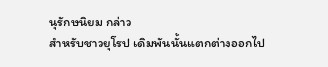นุรักษนิยม กล่าว
สำหรับชาวยุโรป เดิมพันนั้นแตกต่างออกไป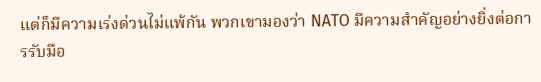แต่ก็มีความเร่งด่วนไม่แพ้กัน พวกเขามองว่า NATO มีความสำคัญอย่างยิ่งต่อการรับมือ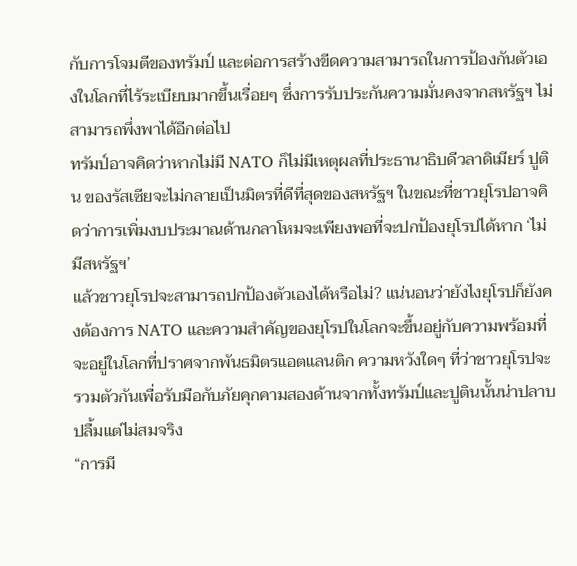กับการโจมตีของทรัมป์ และต่อการสร้างขีดความสามารถในการป้องกันตัวเองในโลกที่ไร้ระเบียบมากขึ้นเรื่อยๆ ซึ่งการรับประกันความมั่นคงจากสหรัฐฯ ไม่สามารถพึ่งพาได้อีกต่อไป
ทรัมป์อาจคิดว่าหากไม่มี NATO ก็ไม่มีเหตุผลที่ประธานาธิบดีวลาดิเมียร์ ปูติน ของรัสเซียจะไม่กลายเป็นมิตรที่ดีที่สุดของสหรัฐฯ ในขณะที่ชาวยุโรปอาจคิดว่าการเพิ่มงบประมาณด้านกลาโหมจะเพียงพอที่จะปกป้องยุโรปได้หาก ‘ไม่มีสหรัฐฯ’
แล้วชาวยุโรปจะสามารถปกป้องตัวเองได้หรือไม่? แน่นอนว่ายังไงยุโรปก็ยังคงต้องการ NATO และความสำคัญของยุโรปในโลกจะขึ้นอยู่กับความพร้อมที่จะอยู่ในโลกที่ปราศจากพันธมิตรแอตแลนติก ความหวังใดๆ ที่ว่าชาวยุโรปจะรวมตัวกันเพื่อรับมือกับภัยคุกคามสองด้านจากทั้งทรัมป์และปูตินนั้นน่าปลาบปลื้มแต่ไม่สมจริง
“การมี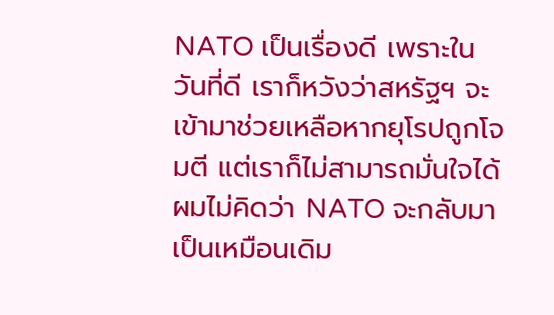NATO เป็นเรื่องดี เพราะในวันที่ดี เราก็หวังว่าสหรัฐฯ จะเข้ามาช่วยเหลือหากยุโรปถูกโจมตี แต่เราก็ไม่สามารถมั่นใจได้ ผมไม่คิดว่า NATO จะกลับมาเป็นเหมือนเดิม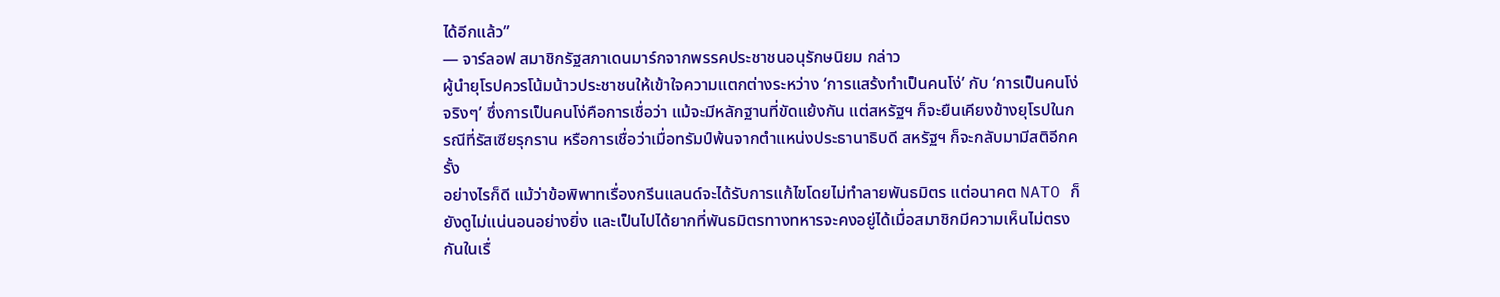ได้อีกแล้ว”
— จาร์ลอฟ สมาชิกรัฐสภาเดนมาร์กจากพรรคประชาชนอนุรักษนิยม กล่าว
ผู้นำยุโรปควรโน้มน้าวประชาชนให้เข้าใจความแตกต่างระหว่าง ‘การแสร้งทำเป็นคนโง่’ กับ ‘การเป็นคนโง่จริงๆ’ ซึ่งการเป็นคนโง่คือการเชื่อว่า แม้จะมีหลักฐานที่ขัดแย้งกัน แต่สหรัฐฯ ก็จะยืนเคียงข้างยุโรปในกรณีที่รัสเซียรุกราน หรือการเชื่อว่าเมื่อทรัมป์พ้นจากตำแหน่งประธานาธิบดี สหรัฐฯ ก็จะกลับมามีสติอีกครั้ง
อย่างไรก็ดี แม้ว่าข้อพิพาทเรื่องกรีนแลนด์จะได้รับการแก้ไขโดยไม่ทำลายพันธมิตร แต่อนาคต NATO ก็ยังดูไม่แน่นอนอย่างยิ่ง และเป็นไปได้ยากที่พันธมิตรทางทหารจะคงอยู่ได้เมื่อสมาชิกมีความเห็นไม่ตรงกันในเรื่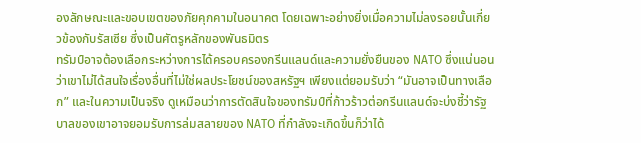องลักษณะและขอบเขตของภัยคุกคามในอนาคต โดยเฉพาะอย่างยิ่งเมื่อความไม่ลงรอยนั้นเกี่ยวข้องกับรัสเซีย ซึ่งเป็นศัตรูหลักของพันธมิตร
ทรัมป์อาจต้องเลือกระหว่างการได้ครอบครองกรีนแลนด์และความยั่งยืนของ NATO ซึ่งแน่นอนว่าเขาไม่ได้สนใจเรื่องอื่นที่ไม่ใช่ผลประโยชน์ของสหรัฐฯ เพียงแต่ยอมรับว่า “มันอาจเป็นทางเลือก” และในความเป็นจริง ดูเหมือนว่าการตัดสินใจของทรัมป์ที่ก้าวร้าวต่อกรีนแลนด์จะบ่งชี้ว่ารัฐบาลของเขาอาจยอมรับการล่มสลายของ NATO ที่กำลังจะเกิดขึ้นก็ว่าได้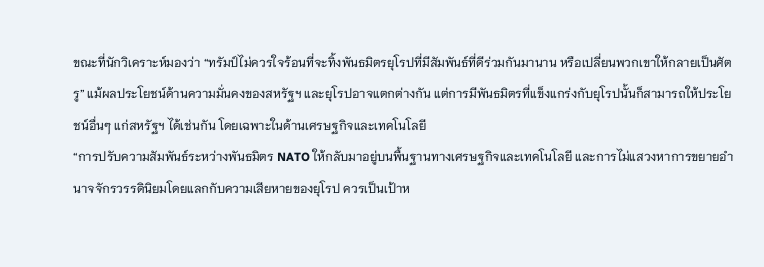ขณะที่นักวิเคราะห์มองว่า “ทรัมป์ไม่ควรใจร้อนที่จะทิ้งพันธมิตรยุโรปที่มีสัมพันธ์ที่ดีร่วมกันมานาน หรือเปลี่ยนพวกเขาให้กลายเป็นศัตรู” แม้ผลประโยชน์ด้านความมั่นคงของสหรัฐฯ และยุโรปอาจแตกต่างกัน แต่การมีพันธมิตรที่แข็งแกร่งกับยุโรปนั้นก็สามารถให้ประโยชน์อื่นๆ แก่สหรัฐฯ ได้เช่นกัน โดยเฉพาะในด้านเศรษฐกิจและเทคโนโลยี
“การปรับความสัมพันธ์ระหว่างพันธมิตร NATO ให้กลับมาอยู่บนพื้นฐานทางเศรษฐกิจและเทคโนโลยี และการไม่แสวงหาการขยายอำนาจจักรวรรดินิยมโดยแลกกับความเสียหายของยุโรป ควรเป็นเป้าห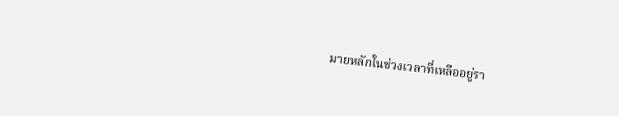มายหลักในช่วงเวลาที่เหลืออยู่รา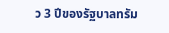ว 3 ปีของรัฐบาลทรัม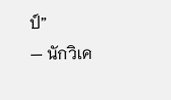ป์”
— นักวิเค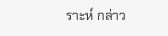ราะห์ กล่าว